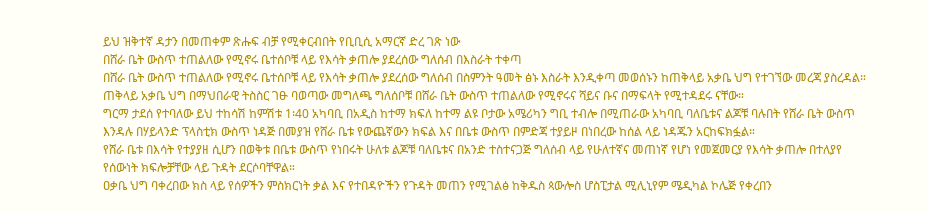ይህ ዝቅተኛ ዳታን በመጠቀም ጽሑፍ ብቻ የሚቀርብበት የቢቢሲ አማርኛ ድረ ገጽ ነው
በሸራ ቤት ውስጥ ተጠልለው የሚኖሩ ቤተሰቦቹ ላይ የእሳት ቃጠሎ ያደረሰው ግለሰብ በእስራት ተቀጣ
በሸራ ቤት ውስጥ ተጠልለው የሚኖሩ ቤተሰቦቹ ላይ የእሳት ቃጠሎ ያደረሰው ግለሰብ በስምንት ዓመት ፅኑ እስራት እንዲቀጣ መወሰኑን ከጠቅላይ አቃቤ ህግ የተገኘው መረጃ ያስረዳል።
ጠቅላይ አቃቤ ህግ በማህበራዊ ትስስር ገፁ ባወጣው መግለጫ ግለሰቦቹ በሸራ ቤት ውስጥ ተጠልለው የሚኖሩና ሻይና ቡና በማፍላት የሚተዳደሩ ናቸው።
ግርማ ታደሰ የተባለው ይህ ተከሳሽ ከምሽቱ 1፡40 አካባቢ በአዲስ ከተማ ክፍለ ከተማ ልዩ ቦታው አሜሪካን ግቢ ተብሎ በሚጠራው አካባቢ ባለቤቱና ልጆቹ ባሉበት የሸራ ቤት ውስጥ እንዳሉ በሃይላንድ ፕላስቲክ ውስጥ ነዳጅ በመያዝ የሸራ ቤቱ የውጨኛውን ክፍል እና በቤቱ ውስጥ በምድጃ ተያይዞ በነበረው ከሰል ላይ ነዳጁን አርከፍክፏል።
የሸራ ቤቱ በእሳት የተያያዘ ሲሆን በወቅቱ በቤቱ ውስጥ የነበሩት ሁለቱ ልጆቹ ባለቤቱና በአንድ ተስተናጋጅ ግለሰብ ላይ የሁለተኛና መጠነኛ የሆነ የመጀመርያ የእሳት ቃጠሎ በተለያየ የሰውነት ክፍሎቻቸው ላይ ጉዳት ደርሶባቸዋል።
ዐቃቤ ህግ ባቀረበው ክስ ላይ የሰዎችን ምስክርነት ቃል እና የተበዳዮችን የጉዳት መጠን የሚገልፅ ከቅዱስ ጳውሎስ ሆስፒታል ሚሊኒየም ሜዲካል ኮሌጅ የቀረበን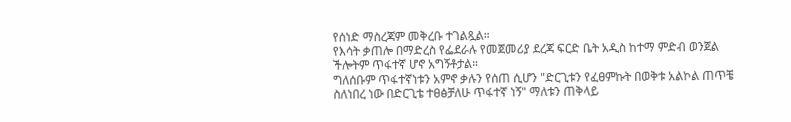የሰነድ ማስረጃም መቅረቡ ተገልጿል።
የእሳት ቃጠሎ በማድረስ የፌደራሉ የመጀመሪያ ደረጃ ፍርድ ቤት አዲስ ከተማ ምድብ ወንጀል ችሎትም ጥፋተኛ ሆኖ አግኝቶታል።
ግለሰቡም ጥፋተኛነቱን አምኖ ቃሉን የሰጠ ሲሆን "ድርጊቱን የፈፀምኩት በወቅቱ አልኮል ጠጥቼ ስለነበረ ነው በድርጊቴ ተፀፅቻለሁ ጥፋተኛ ነኝ" ማለቱን ጠቅላይ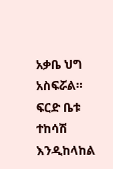አቃቤ ህግ አስፍሯል።
ፍርድ ቤቱ ተከሳሽ እንዲከላከል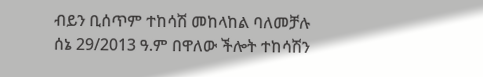ብይን ቢሰጥም ተከሳሽ መከላከል ባለመቻሉ ሰኔ 29/2013 ዓ.ም በዋለው ችሎት ተከሳሽን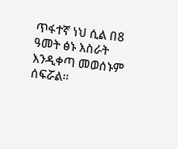ጥፋተኛ ነህ ሲል በ8 ዓመት ፅኑ እስራት እንዲቀጣ መወሰኑም ሰፍሯል።